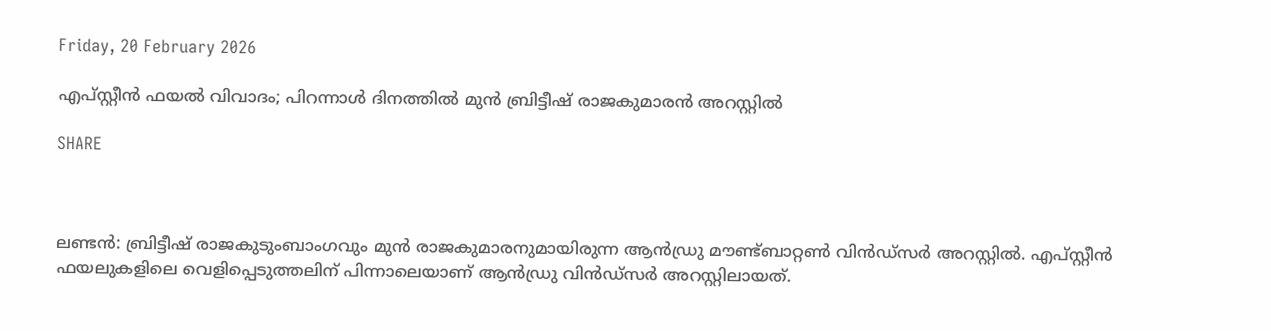Friday, 20 February 2026

എപ്സ്റ്റീൻ ഫയൽ വിവാദം; പിറന്നാൾ ദിനത്തിൽ മുൻ ബ്രിട്ടീഷ് രാജകുമാരൻ അറസ്റ്റിൽ

SHARE



ലണ്ടന്‍: ബ്രിട്ടീഷ് രാജകുടുംബാംഗവും മുന്‍ രാജകുമാരനുമായിരുന്ന ആന്‍ഡ്രു മൗണ്ട്ബാറ്റണ്‍ വിന്‍ഡ്‌സര്‍ അറസ്റ്റില്‍. എപ്സ്റ്റീന്‍ ഫയലുകളിലെ വെളിപ്പെടുത്തലിന് പിന്നാലെയാണ് ആന്‍ഡ്രു വിന്‍ഡ്‌സര്‍ അറസ്റ്റിലായത്.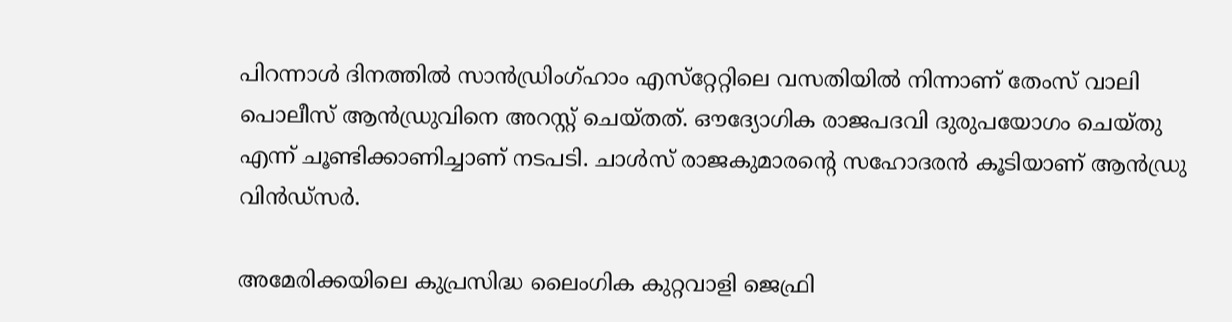പിറന്നാള്‍ ദിനത്തില്‍ സാന്‍ഡ്രിംഗ്ഹാം എസ്‌റ്റേറ്റിലെ വസതിയില്‍ നിന്നാണ് തേംസ് വാലി പൊലീസ് ആന്‍ഡ്രുവിനെ അറസ്റ്റ് ചെയ്തത്. ഔദ്യോഗിക രാജപദവി ദുരുപയോഗം ചെയ്തു എന്ന് ചൂണ്ടിക്കാണിച്ചാണ് നടപടി. ചാള്‍സ് രാജകുമാരന്റെ സഹോദരന്‍ കൂടിയാണ് ആന്‍ഡ്രു വിന്‍ഡ്‌സര്‍.

അമേരിക്കയിലെ കുപ്രസിദ്ധ ലൈംഗിക കുറ്റവാളി ജെഫ്രി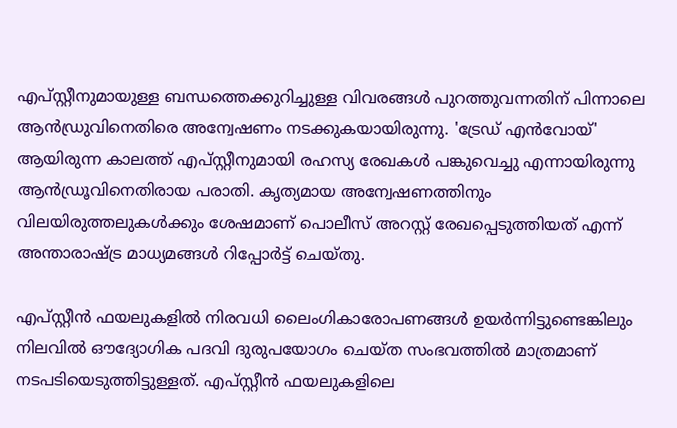എപ്സ്റ്റീനുമായുള്ള ബന്ധത്തെക്കുറിച്ചുള്ള വിവരങ്ങള്‍ പുറത്തുവന്നതിന് പിന്നാലെ ആന്‍ഡ്രുവിനെതിരെ അന്വേഷണം നടക്കുകയായിരുന്നു. 'ട്രേഡ് എന്‍വോയ്' ആയിരുന്ന കാലത്ത് എപ്സ്റ്റീനുമായി രഹസ്യ രേഖകള്‍ പങ്കുവെച്ചു എന്നായിരുന്നു ആന്‍ഡ്രൂവിനെതിരായ പരാതി. കൃത്യമായ അന്വേഷണത്തിനും വിലയിരുത്തലുകള്‍ക്കും ശേഷമാണ് പൊലീസ് അറസ്റ്റ് രേഖപ്പെടുത്തിയത് എന്ന് അന്താരാഷ്ട്ര മാധ്യമങ്ങള്‍ റിപ്പോര്‍ട്ട് ചെയ്തു.

എപ്സ്റ്റീന്‍ ഫയലുകളില്‍ നിരവധി ലൈംഗികാരോപണങ്ങള്‍ ഉയര്‍ന്നിട്ടുണ്ടെങ്കിലും നിലവില്‍ ഔദ്യോഗിക പദവി ദുരുപയോഗം ചെയ്ത സംഭവത്തില്‍ മാത്രമാണ് നടപടിയെടുത്തിട്ടുള്ളത്. എപ്സ്റ്റീന്‍ ഫയലുകളിലെ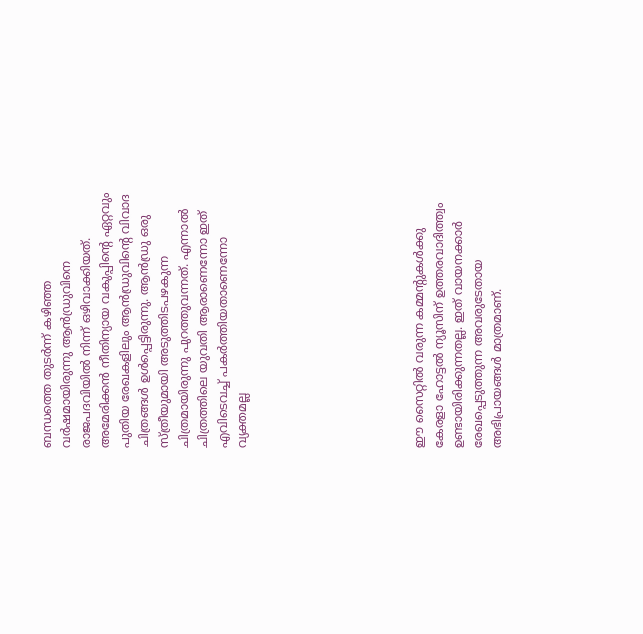ബന്ധത്തെ തുടര്‍ന്ന് കഴിഞ്ഞ വര്‍ഷമായിരുന്നു ആന്‍ഡ്രുവിനെ രാജപദവിയില്‍ നിന്ന് ഒഴിവാക്കിയത്. അമേരിക്കന്‍ നീതിന്യായ വകുപ്പിന്റെ ഏറ്റവും പുതിയ രേഖകളിലും ആന്‍ഡ്രുവിന്റെ വിവാദ ചിത്രങ്ങള്‍ ഉള്‍പ്പെട്ടിരുന്നു. ആന്‍ഡ്രു ഒരു സ്ത്രീയുമായി അടുത്തിടപഴകുന്ന ചിത്രമായിരുന്നു പുറത്തുവന്നത്. എന്നാല്‍ ചിത്രത്തിലെ യുവതി ആരാണെന്നോ ഇത് എവിടെവച്ച് പകര്‍ത്തിയതാണെന്നോ വ്യക്തമല്ല








ഈ സൈറ്റിൽ വരുന്ന കമ്മന്റുകൾക്കു കേരളാ ഹോട്ടൽ ന്യൂസിന് ഉത്തരവാദിത്ത്വം ഉണ്ടായിരിക്കുന്നതല്ല. ഇത് വായനക്കാർ രേഖപ്പെടുത്തുന്ന അവരുടേതായ അഭിപ്രായങ്ങൾ മാത്രമാണ്.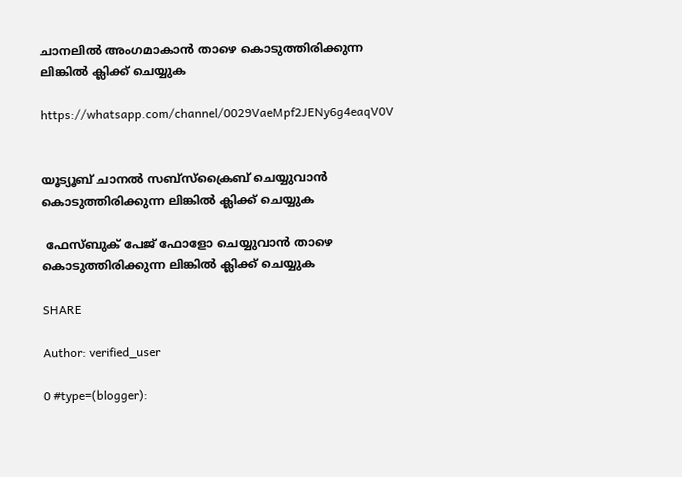ചാനലിൽ അംഗമാകാൻ താഴെ കൊടുത്തിരിക്കുന്ന ലിങ്കിൽ ക്ലിക്ക് ചെയ്യുക

https://whatsapp.com/channel/0029VaeMpf2JENy6g4eaqV0V


യൂട്യൂബ് ചാനൽ സബ്സ്ക്രൈബ് ചെയ്യുവാൻ കൊടുത്തിരിക്കുന്ന ലിങ്കിൽ ക്ലിക്ക് ചെയ്യുക

 ഫേസ്ബുക് പേജ് ഫോളോ ചെയ്യുവാൻ താഴെ കൊടുത്തിരിക്കുന്ന ലിങ്കിൽ ക്ലിക്ക് ചെയ്യുക

SHARE

Author: verified_user

0 #type=(blogger):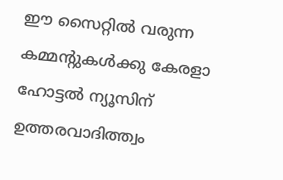ഈ സൈറ്റിൽ വരുന്ന കമ്മന്റുകൾക്കു കേരളാ ഹോട്ടൽ ന്യൂസിന് ഉത്തരവാദിത്ത്വം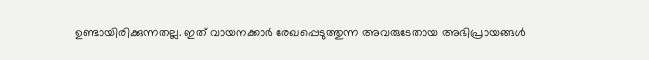ഉണ്ടായിരിക്കുന്നതല്ല. ഇത് വായനക്കാർ രേഖപ്പെടുത്തുന്ന അവരുടേതായ അഭിപ്രായങ്ങൾ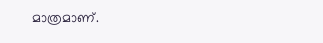മാത്രമാണ്.